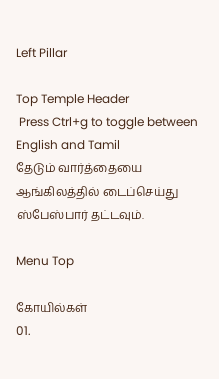Left Pillar

Top Temple Header
 Press Ctrl+g to toggle between English and Tamil
தேடும் வார்த்தையை ஆங்கிலத்தில் டைப்செய்து ஸ்பேஸ்பார் தட்டவும்.

Menu Top

கோயில்கள்
01.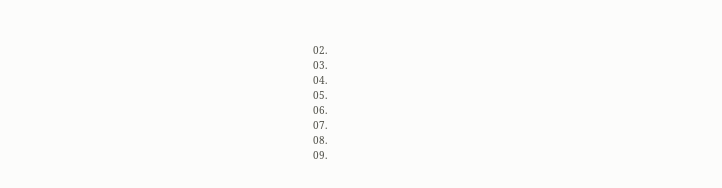02.
03.
04.
05.
06.
07.
08.
09.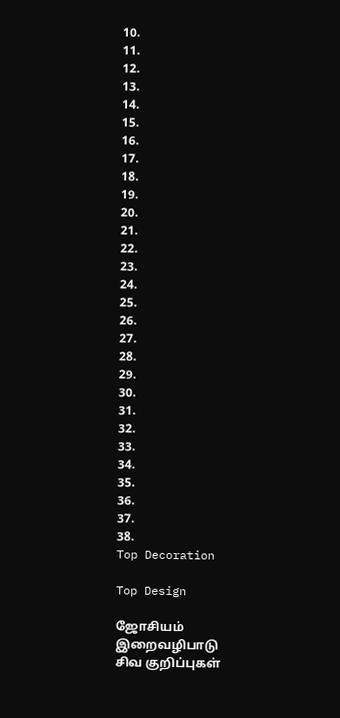10.
11.
12.
13.
14.
15.
16.
17.
18.
19.
20.
21.
22.
23.
24.
25.
26.
27.
28.
29.
30.
31.
32.
33.
34.
35.
36.
37.
38.
Top Decoration

Top Design

ஜோசியம்
இறைவழிபாடு
சிவ குறிப்புகள்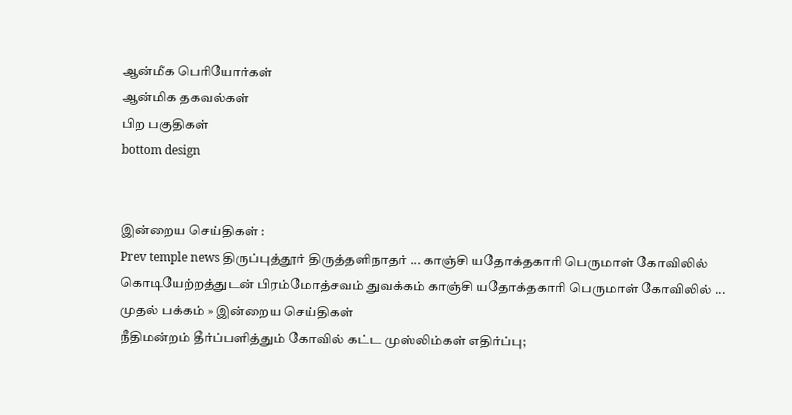ஆன்மீக பெரியோர்கள்
ஆன்மிக தகவல்கள்
பிற பகுதிகள்
bottom design


இன்றைய செய்திகள் :
Prev temple news திருப்புத்தூர் திருத்தளிநாதர் ... காஞ்சி யதோக்தகாரி பெருமாள் கோவிலில் கொடியேற்றத்துடன் பிரம்மோத்சவம் துவக்கம் காஞ்சி யதோக்தகாரி பெருமாள் கோவிலில் ...
முதல் பக்கம் » இன்றைய செய்திகள்
நீதிமன்றம் தீர்ப்பளித்தும் கோவில் கட்ட முஸ்லிம்கள் எதிர்ப்பு;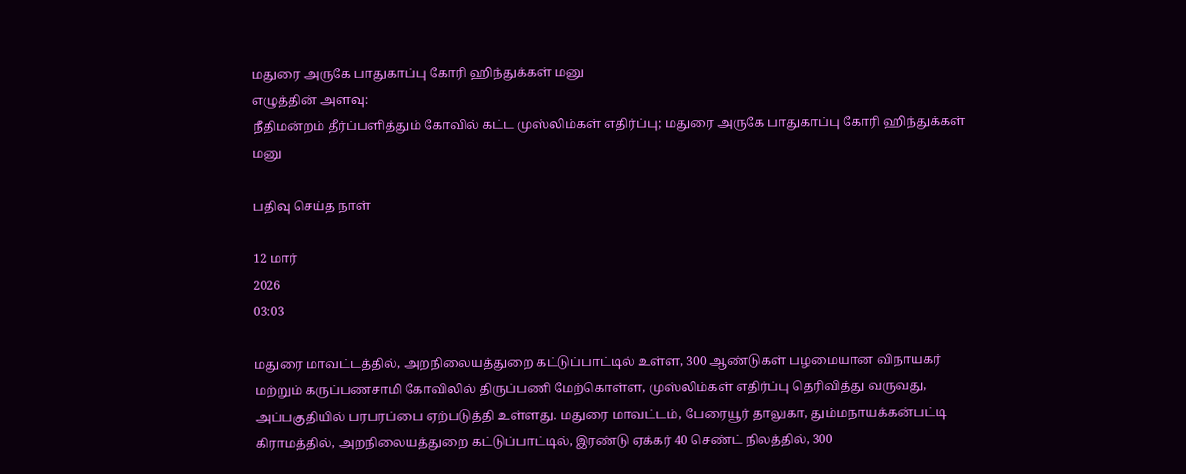மதுரை அருகே பாதுகாப்பு கோரி ஹிந்துக்கள் மனு
எழுத்தின் அளவு:
நீதிமன்றம் தீர்ப்பளித்தும் கோவில் கட்ட முஸ்லிம்கள் எதிர்ப்பு; மதுரை அருகே பாதுகாப்பு கோரி ஹிந்துக்கள் மனு

பதிவு செய்த நாள்

12 மார்
2026
03:03

மதுரை மாவட்டத்தில், அறநிலையத்துறை கட்டுப்பாட்டில் உள்ள, 300 ஆண்டுகள் பழமையான விநாயகர் மற்றும் கருப்பணசாமி கோவிலில் திருப்பணி மேற்கொள்ள, முஸ்லிம்கள் எதிர்ப்பு தெரிவித்து வருவது, அப்பகுதியில் பரபரப்பை ஏற்படுத்தி உள்ளது. மதுரை மாவட்டம், பேரையூர் தாலுகா, தும்மநாயக்கன்பட்டி கிராமத்தில், அறநிலையத்துறை கட்டுப்பாட்டில், இரண்டு ஏக்கர் 40 செண்ட் நிலத்தில், 300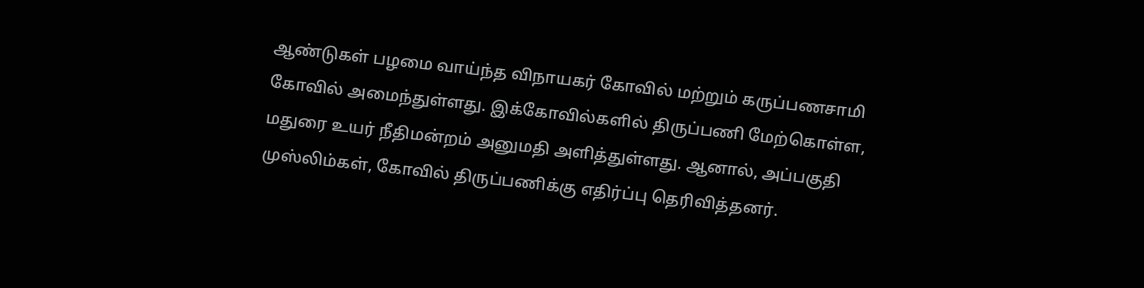ஆண்டுகள் பழமை வாய்ந்த விநாயகர் கோவில் மற்றும் கருப்பணசாமி கோவில் அமைந்துள்ளது. இக்கோவில்களில் திருப்பணி மேற்கொள்ள, மதுரை உயர் நீதிமன்றம் அனுமதி அளித்துள்ளது. ஆனால், அப்பகுதி முஸ்லிம்கள், கோவில் திருப்பணிக்கு எதிர்ப்பு தெரிவித்தனர்.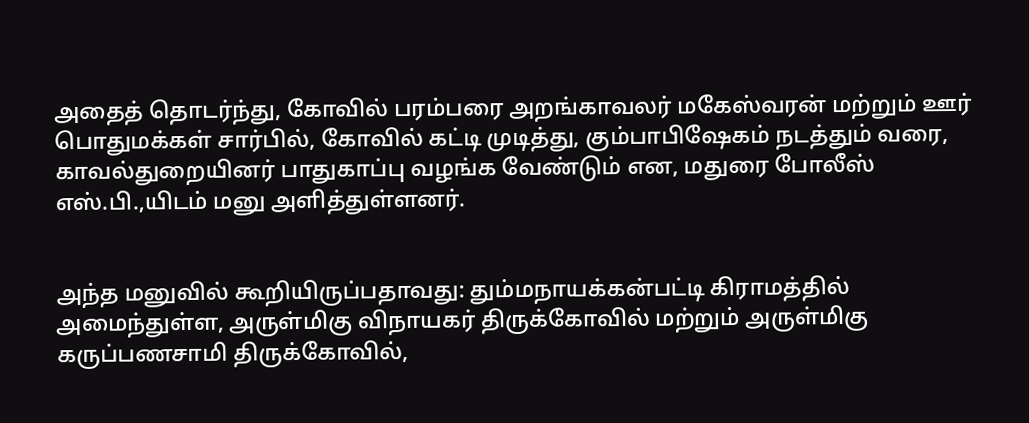அதைத் தொடர்ந்து, கோவில் பரம்பரை அறங்காவலர் மகேஸ்வரன் மற்றும் ஊர் பொதுமக்கள் சார்பில், கோவில் கட்டி முடித்து, கும்பாபிஷேகம் நடத்தும் வரை, காவல்துறையினர் பாதுகாப்பு வழங்க வேண்டும் என, மதுரை போலீஸ் எஸ்.பி.,யிடம் மனு அளித்துள்ளனர்.


அந்த மனுவில் கூறியிருப்பதாவது: தும்மநாயக்கன்பட்டி கிராமத்தில் அமைந்துள்ள, அருள்மிகு விநாயகர் திருக்கோவில் மற்றும் அருள்மிகு கருப்பணசாமி திருக்கோவில்,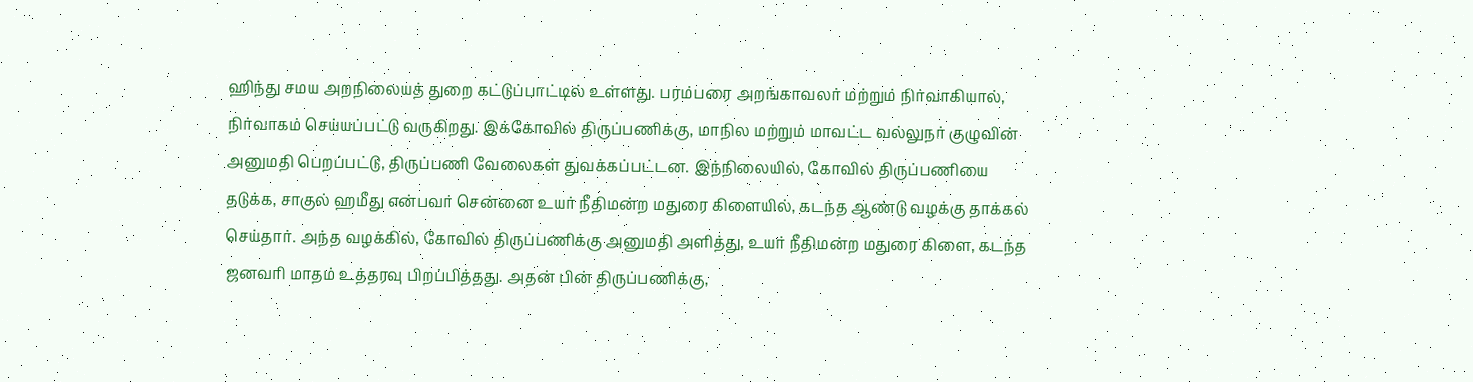ஹிந்து சமய அறநிலையத் துறை கட்டுப்பாட்டில் உள்ளது. பரம்பரை அறங்காவலர் மற்றும் நிர்வாகியால், நிர்வாகம் செய்யப்பட்டு வருகிறது. இக்கோவில் திருப்பணிக்கு, மாநில மற்றும் மாவட்ட வல்லுநர் குழுவின் அனுமதி பெறப்பட்டு, திருப்பணி வேலைகள் துவக்கப்பட்டன. இந்நிலையில், கோவில் திருப்பணியை தடுக்க, சாகுல் ஹமீது என்பவர் சென்னை உயர் நீதிமன்ற மதுரை கிளையில், கடந்த ஆண்டு வழக்கு தாக்கல் செய்தார். அந்த வழக்கில், கோவில் திருப்பணிக்கு அனுமதி அளித்து, உயர் நீதிமன்ற மதுரை கிளை, கடந்த ஜனவரி மாதம் உத்தரவு பிறப்பித்தது. அதன் பின் திருப்பணிக்கு,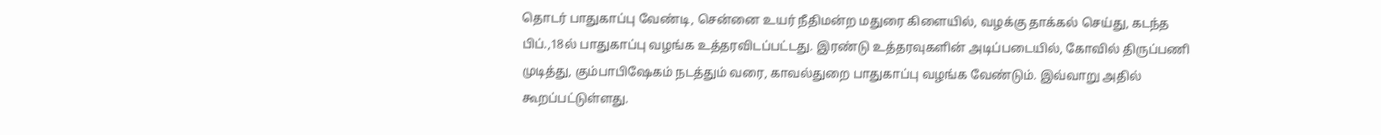தொடர் பாதுகாப்பு வேண்டி, சென்னை உயர் நீதிமன்ற மதுரை கிளையில், வழக்கு தாக்கல் செய்து, கடந்த பிப்.,18ல் பாதுகாப்பு வழங்க உத்தரவிடப்பட்டது. இரண்டு உத்தரவுகளின் அடிப்படையில், கோவில் திருப்பணி முடித்து, கும்பாபிஷேகம் நடத்தும் வரை, காவல்துறை பாதுகாப்பு வழங்க வேண்டும். இவ்வாறு அதில் கூறப்பட்டுள்ளது.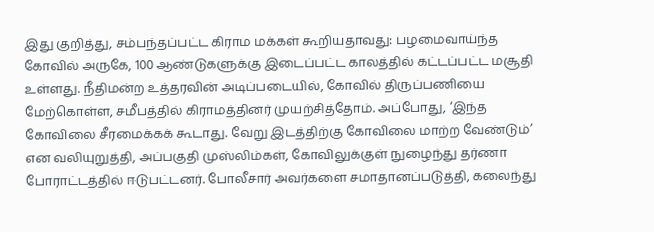இது குறித்து, சம்பந்தப்பட்ட கிராம மக்கள் கூறியதாவது: பழமைவாய்ந்த கோவில் அருகே, 100 ஆண்டுகளுக்கு இடைப்பட்ட காலத்தில் கட்டப்பட்ட மசூதி உள்ளது. நீதிமன்ற உத்தரவின் அடிப்படையில், கோவில் திருப்பணியை மேற்கொள்ள, சமீபத்தில் கிராமத்தினர் முயற்சித்தோம். அப்போது, ‘இந்த கோவிலை சீரமைக்கக் கூடாது. வேறு இடத்திற்கு கோவிலை மாற்ற வேண்டும்’ என வலியுறுத்தி, அப்பகுதி முஸ்லிம்கள், கோவிலுக்குள் நுழைந்து தர்ணா போராட்டத்தில் ஈடுபட்டனர். போலீசார் அவர்களை சமாதானப்படுத்தி, கலைந்து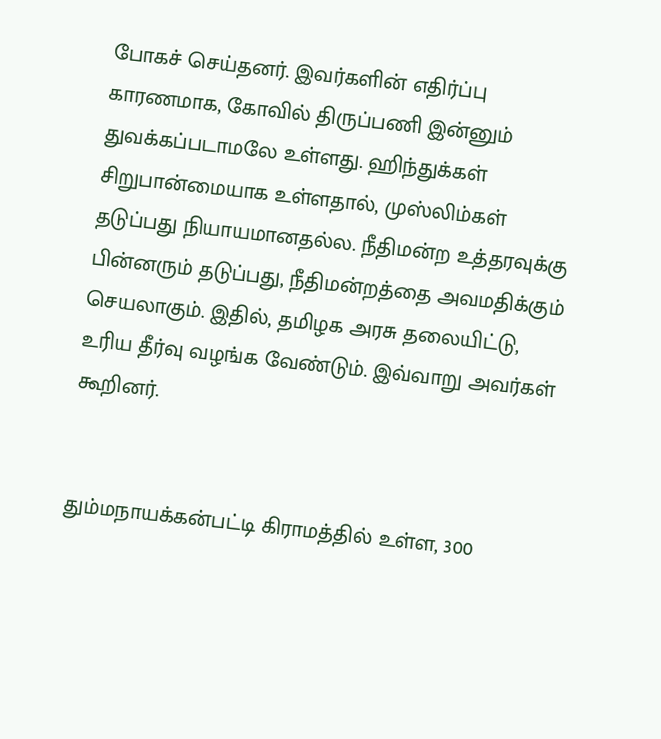போகச் செய்தனர். இவர்களின் எதிர்ப்பு காரணமாக, கோவில் திருப்பணி இன்னும் துவக்கப்படாமலே உள்ளது. ஹிந்துக்கள் சிறுபான்மையாக உள்ளதால், முஸ்லிம்கள் தடுப்பது நியாயமானதல்ல. நீதிமன்ற உத்தரவுக்கு பின்னரும் தடுப்பது, நீதிமன்றத்தை அவமதிக்கும் செயலாகும். இதில், தமிழக அரசு தலையிட்டு, உரிய தீர்வு வழங்க வேண்டும். இவ்வாறு அவர்கள் கூறினர்.


தும்மநாயக்கன்பட்டி கிராமத்தில் உள்ள, 300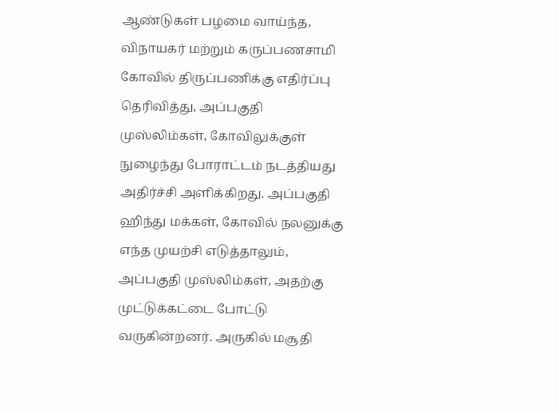ஆண்டுகள் பழமை வாய்ந்த, விநாயகர் மற்றும் கருப்பணசாமி கோவில் திருப்பணிக்கு எதிர்ப்பு தெரிவித்து, அப்பகுதி முஸ்லிம்கள், கோவிலுக்குள் நுழைந்து போராட்டம் நடத்தியது அதிர்ச்சி அளிக்கிறது. அப்பகுதி ஹிந்து மக்கள், கோவில் நலனுக்கு எந்த முயற்சி எடுத்தாலும், அப்பகுதி முஸ்லிம்கள், அதற்கு முட்டுக்கட்டை போட்டு வருகின்றனர். அருகில் மசூதி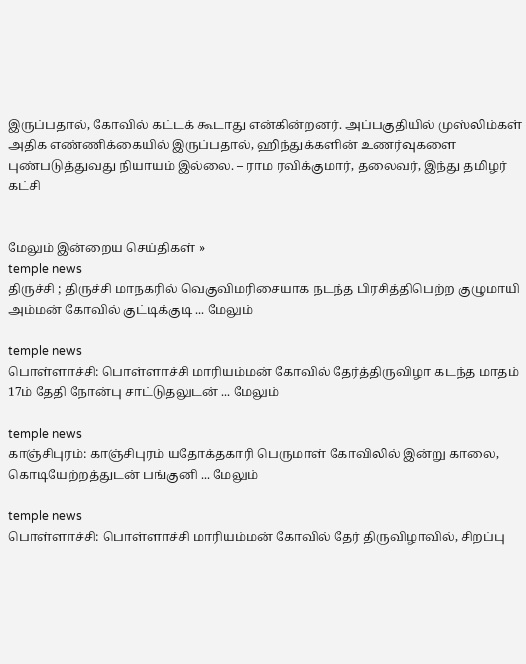இருப்பதால், கோவில் கட்டக் கூடாது என்கின்றனர். அப்பகுதியில் முஸ்லிம்கள் அதிக எண்ணிக்கையில் இருப்பதால், ஹிந்துக்களின் உணர்வுகளை புண்படுத்துவது நியாயம் இல்லை. – ராம ரவிக்குமார், தலைவர், இந்து தமிழர் கட்சி


மேலும் இன்றைய செய்திகள் »
temple news
திருச்சி ; திருச்சி மாநகரில் வெகுவிமரிசையாக நடந்த பிரசித்திபெற்ற குழுமாயி அம்மன் கோவில் குட்டிக்குடி ... மேலும்

temple news
பொள்ளாச்சி: பொள்ளாச்சி மாரியம்மன் கோவில் தேர்த்திருவிழா கடந்த மாதம் 17ம் தேதி நோன்பு சாட்டுதலுடன் ... மேலும்

temple news
காஞ்சிபுரம்: காஞ்சிபுரம் யதோக்தகாரி பெருமாள் கோவிலில் இன்று காலை, கொடியேற்றத்துடன் பங்குனி ... மேலும்

temple news
பொள்ளாச்சி: பொள்ளாச்சி மாரியம்மன் கோவில் தேர் திருவிழாவில், சிறப்பு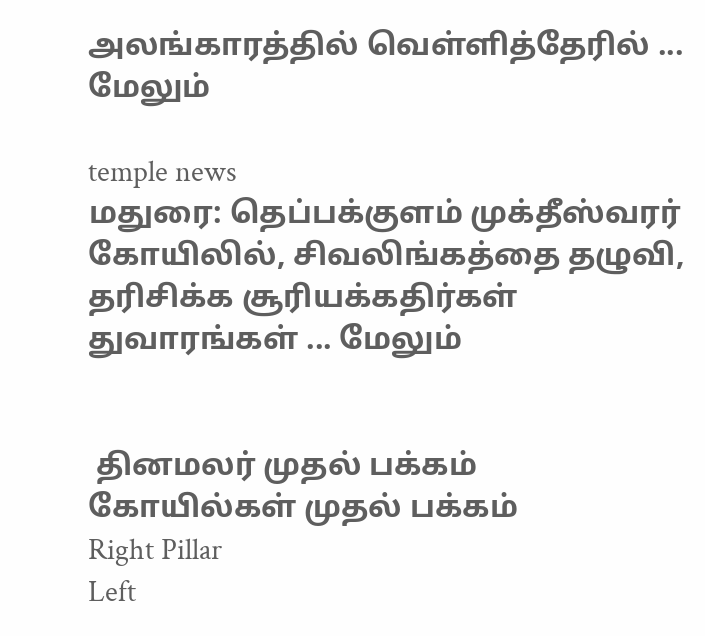அலங்காரத்தில் வெள்ளித்தேரில் ... மேலும்

temple news
மதுரை: தெப்பக்குளம் முக்தீஸ்வரர் கோயிலில், சிவலிங்கத்தை தழுவி, தரிசிக்க சூரியக்கதிர்கள் துவாரங்கள் ... மேலும்


 தினமலர் முதல் பக்கம்   கோயில்கள் முதல் பக்கம்
Right Pillar
Left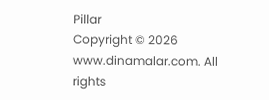Pillar
Copyright © 2026 www.dinamalar.com. All rights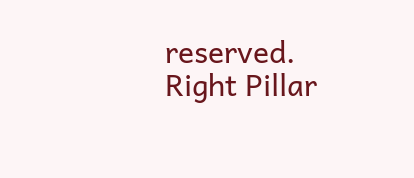reserved.
Right Pillar